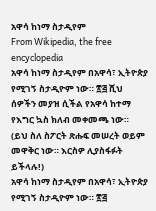አዋሳ ከነማ ስታዲየም
From Wikipedia, the free encyclopedia
አዋሳ ከነማ ስታዲየም በአዋሳ፣ ኢትዮጵያ የሚገኝ ስታዲዮም ነው። ፳፭ ሺህ ሰዎችን መያዝ ሲችል የአዋሳ ከተማ የእግር ኳስ ክለብ መቀመጫ ነው።
(ይህ ስለ ስፖርት ጽሑፍ መሠረት ወይም መዋቅር ነው። እርስዎ ሊያስፋፉት ይችላሉ!)
አዋሳ ከነማ ስታዲየም በአዋሳ፣ ኢትዮጵያ የሚገኝ ስታዲዮም ነው። ፳፭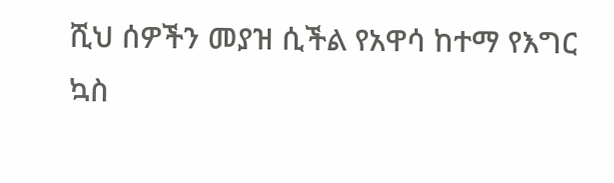ሺህ ሰዎችን መያዝ ሲችል የአዋሳ ከተማ የእግር ኳስ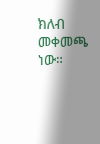ክለብ መቀመጫ ነው።